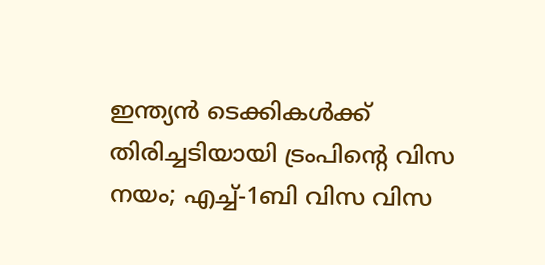ഇന്ത്യൻ ടെക്കികൾക്ക് തിരിച്ചടിയായി ട്രംപിന്റെ വിസ നയം; എച്ച്-1ബി വിസ വിസ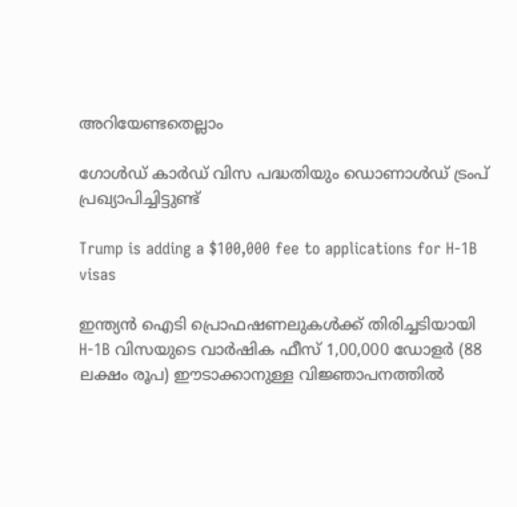അറിയേണ്ടതെല്ലാം

ഗോൾഡ് കാർഡ് വിസ പദ്ധതിയും ഡൊണാൾഡ് ട്രംപ് പ്രഖ്യാപിച്ചിട്ടുണ്ട്

Trump is adding a $100,000 fee to applications for H-1B visas

ഇന്ത്യൻ ഐടി പ്രൊഫഷണലുകൾക്ക് തിരിച്ചടിയായി H-1B വിസയുടെ വാർഷിക ഫീസ് 1,00,000 ഡോളർ (88 ലക്ഷം രൂപ) ഈടാക്കാനുള്ള വിജ്ഞാപനത്തിൽ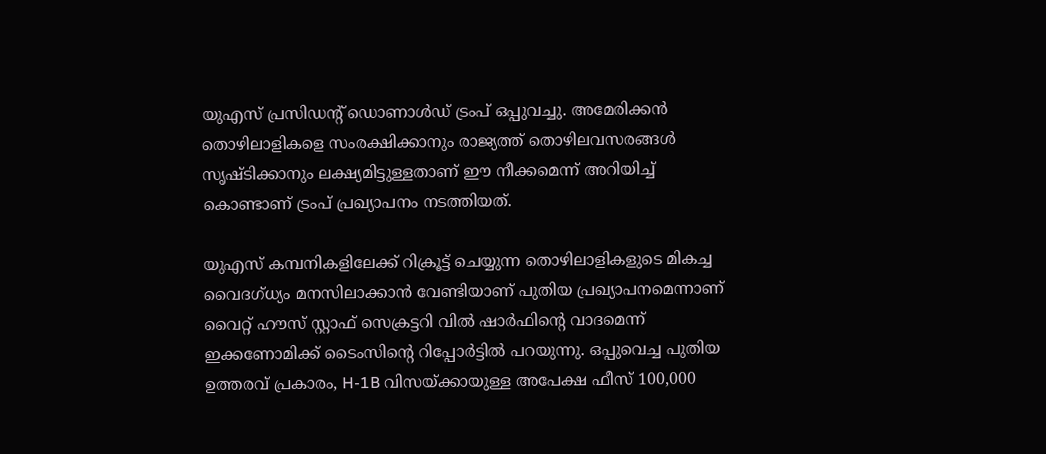യുഎസ് പ്രസിഡന്റ് ഡൊണാൾഡ് ട്രംപ് ഒപ്പുവച്ചു. അമേരിക്കൻ തൊഴിലാളികളെ സംരക്ഷിക്കാനും രാജ്യത്ത് തൊഴിലവസരങ്ങൾ സൃഷ്ടിക്കാനും ലക്ഷ്യമിട്ടുള്ളതാണ് ഈ നീക്കമെന്ന് അറിയിച്ച് കൊണ്ടാണ് ട്രംപ് പ്രഖ്യാപനം നടത്തിയത്.

യുഎസ് കമ്പനികളിലേക്ക് റിക്രൂട്ട് ചെയ്യുന്ന തൊഴിലാളികളുടെ മികച്ച വൈദഗ്ധ്യം മനസിലാക്കാൻ വേണ്ടിയാണ് പുതിയ പ്രഖ്യാപനമെന്നാണ് വൈറ്റ് ഹൗസ് സ്റ്റാഫ് സെക്രട്ടറി വിൽ ഷാർഫിൻ്റെ വാദമെന്ന് ഇക്കണോമിക്ക് ടൈംസിൻ്റെ റിപ്പോർട്ടിൽ പറയുന്നു. ഒപ്പുവെച്ച പുതിയ ഉത്തരവ് പ്രകാരം, H-1B വിസയ്‌ക്കായുള്ള അപേക്ഷ ഫീസ് 100,000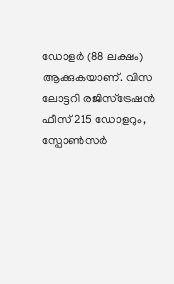ഡോളർ (88 ലക്ഷം) ആക്കുകയാണ്. വിസ ലോട്ടറി രജിസ്ട്രേഷൻ ഫീസ് 215 ഡോളറും, സ്പോൺസർ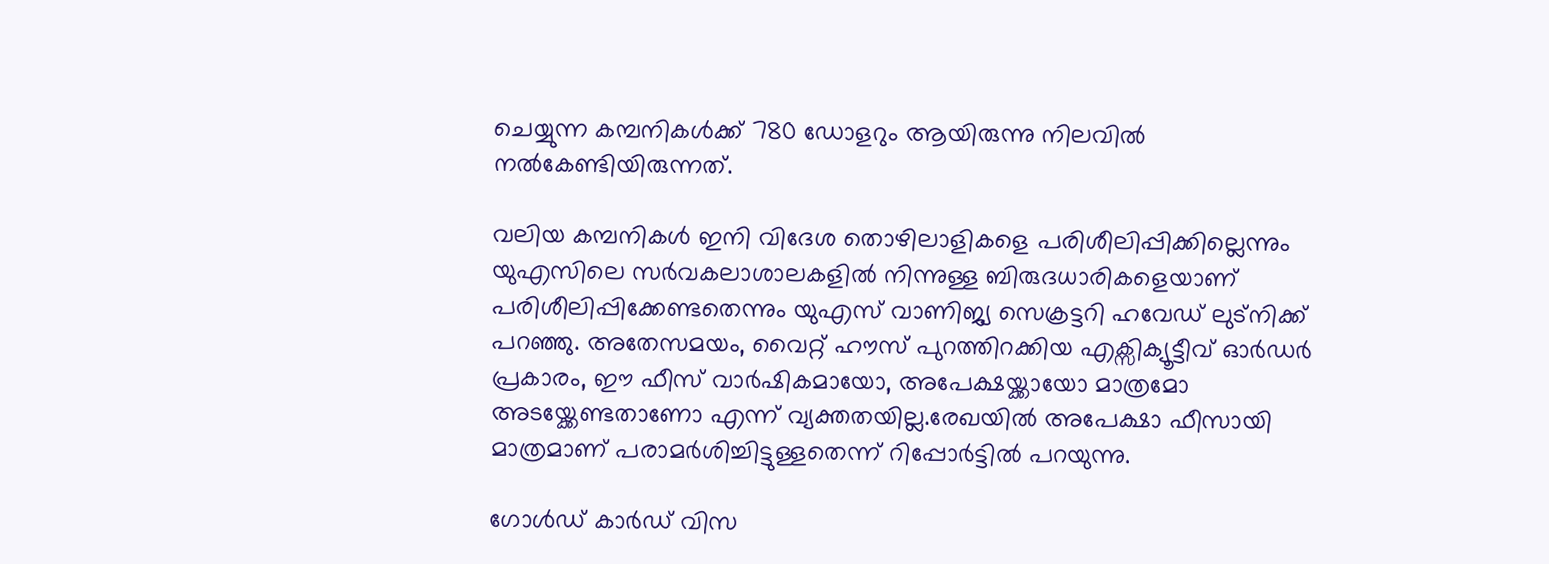ചെയ്യുന്ന കമ്പനികൾക്ക് 780 ഡോളറും ആയിരുന്നു നിലവിൽ നൽകേണ്ടിയിരുന്നത്.

വലിയ കമ്പനികൾ ഇനി വിദേശ തൊഴിലാളികളെ പരിശീലിപ്പിക്കില്ലെന്നും യുഎസിലെ സർവകലാശാലകളിൽ നിന്നുള്ള ബിരുദധാരികളെയാണ് പരിശീലിപ്പിക്കേണ്ടതെന്നും യുഎസ് വാണിജ്യ സെക്രട്ടറി ഹവേഡ് ലുട്നിക്ക് പറഞ്ഞു. അതേസമയം, വൈറ്റ് ഹൗസ് പുറത്തിറക്കിയ എക്സിക്യൂട്ടീവ് ഓർഡർ പ്രകാരം, ഈ ഫീസ് വാർഷികമായോ, അപേക്ഷയ്ക്കായോ മാത്രമോ അടയ്ക്കേണ്ടതാണോ എന്ന് വ്യക്തതയില്ല.രേഖയിൽ അപേക്ഷാ ഫീസായി മാത്രമാണ് പരാമർശിച്ചിട്ടുള്ളതെന്ന് റിപ്പോർട്ടിൽ പറയുന്നു.

ഗോൾഡ് കാർഡ് വിസ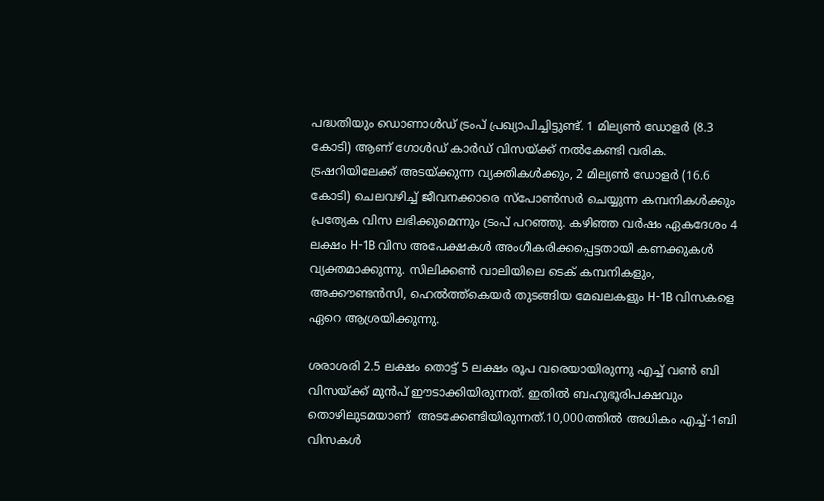പദ്ധതിയും ഡൊണാൾഡ് ട്രംപ് പ്രഖ്യാപിച്ചിട്ടുണ്ട്. 1 മില്യൺ ഡോളർ (8.3 കോടി) ആണ് ഗോൾഡ് കാർഡ് വിസയ്ക്ക് നൽകേണ്ടി വരിക. ട്രഷറിയിലേക്ക് അടയ്ക്കുന്ന വ്യക്തികൾക്കും, 2 മില്യൺ ഡോളർ (16.6 കോടി) ചെലവഴിച്ച് ജീവനക്കാരെ സ്പോൺസർ ചെയ്യുന്ന കമ്പനികൾക്കും പ്രത്യേക വിസ ലഭിക്കുമെന്നും ട്രംപ് പറഞ്ഞു. കഴിഞ്ഞ വർഷം ഏകദേശം 4 ലക്ഷം H-1B വിസ അപേക്ഷകൾ അംഗീകരിക്കപ്പെട്ടതായി കണക്കുകൾ വ്യക്തമാക്കുന്നു. സിലിക്കൺ വാലിയിലെ ടെക് കമ്പനികളും, അക്കൗണ്ടൻസി, ഹെൽത്ത്‌കെയർ തുടങ്ങിയ മേഖലകളും H-1B വിസകളെ ഏറെ ആശ്രയിക്കുന്നു.

ശരാശരി 2.5 ലക്ഷം തൊട്ട് 5 ലക്ഷം രൂപ വരെയായിരുന്നു എച്ച് വൺ ബി വിസയ്ക്ക് മുൻപ് ഈടാക്കിയിരുന്നത്. ഇതിൽ ബഹുഭൂരിപക്ഷവും തൊഴിലുടമയാണ്  അടക്കേണ്ടിയിരുന്നത്.10,000ത്തിൽ അധികം എച്ച്-1ബി വിസകൾ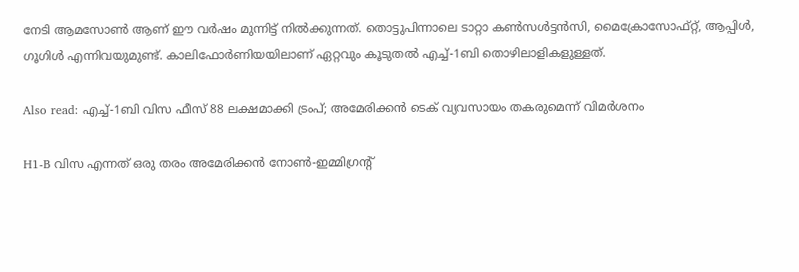നേടി ആമസോൺ ആണ് ഈ വർഷം മുന്നിട്ട് നിൽക്കുന്നത്. തൊട്ടുപിന്നാലെ ടാറ്റാ കൺസൾട്ടൻസി, മൈക്രോസോഫ്റ്റ്, ആപ്പിൾ, ഗൂഗിൾ എന്നിവയുമുണ്ട്. കാലിഫോർണിയയിലാണ് ഏറ്റവും കൂടുതൽ എച്ച്-1ബി തൊഴിലാളികളുള്ളത്.

Also read: എച്ച്-1ബി വിസ ഫീസ് 88 ലക്ഷമാക്കി ട്രംപ്; അമേരിക്കന്‍ ടെക് വ്യവസായം തകരുമെന്ന് വിമര്‍ശനം

H1-B വിസ എന്നത് ഒരു തരം അമേരിക്കൻ നോൺ-ഇമ്മിഗ്രന്റ്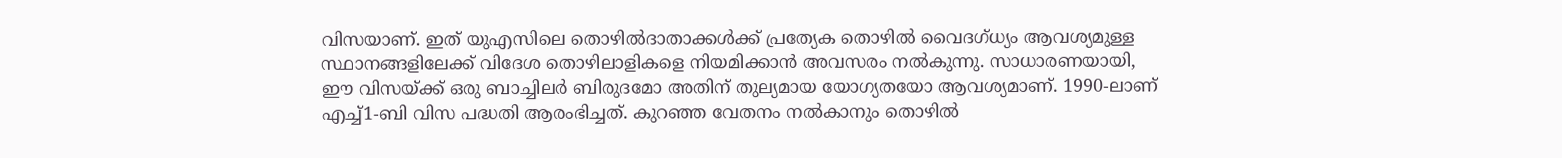വിസയാണ്. ഇത് യുഎസിലെ തൊഴിൽദാതാക്കൾക്ക് പ്രത്യേക തൊഴിൽ വൈദഗ്ധ്യം ആവശ്യമുള്ള സ്ഥാനങ്ങളിലേക്ക് വിദേശ തൊഴിലാളികളെ നിയമിക്കാൻ അവസരം നൽകുന്നു. സാധാരണയായി, ഈ വിസയ്ക്ക് ഒരു ബാച്ചിലർ ബിരുദമോ അതിന് തുല്യമായ യോഗ്യതയോ ആവശ്യമാണ്. 1990-ലാണ് എച്ച്1-ബി വിസ പദ്ധതി ആരംഭിച്ചത്. കുറഞ്ഞ വേതനം നൽകാനും തൊഴിൽ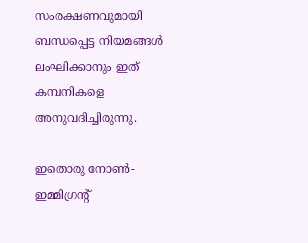സംരക്ഷണവുമായി ബന്ധപ്പെട്ട നിയമങ്ങൾ ലംഘിക്കാനും ഇത് കമ്പനികളെ അനുവദിച്ചിരുന്നു.

ഇതൊരു നോൺ-ഇമ്മിഗ്രന്റ്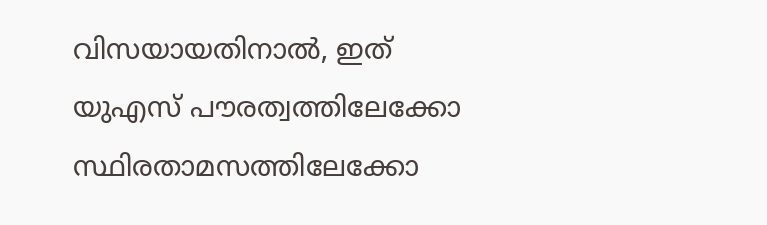വിസയായതിനാൽ, ഇത് യുഎസ് പൗരത്വത്തിലേക്കോ സ്ഥിരതാമസത്തിലേക്കോ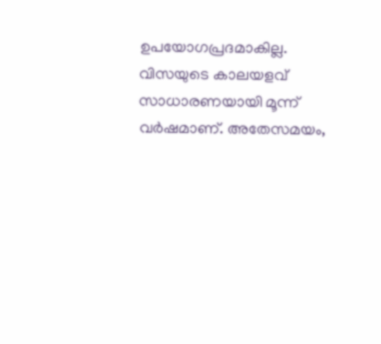ഉപയോഗപ്രദമാകില്ല. വിസയുടെ കാലയളവ് സാധാരണയായി മൂന്ന് വർഷമാണ്. അതേസമയം,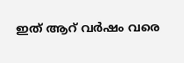ഇത് ആറ് വർഷം വരെ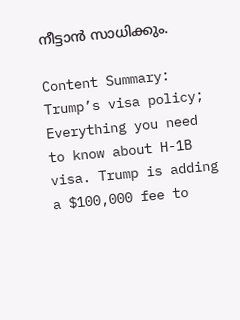നീട്ടാൻ സാധിക്കും.

Content Summary: Trump’s visa policy; Everything you need to know about H-1B visa. Trump is adding a $100,000 fee to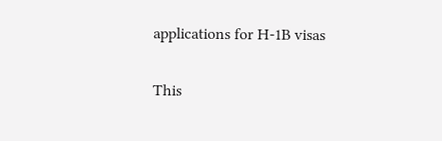applications for H-1B visas

This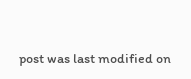post was last modified on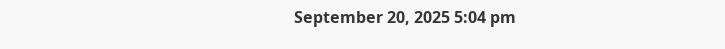September 20, 2025 5:04 pm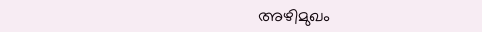അഴിമുഖം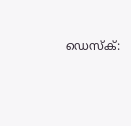ഡെസ്‌ക്: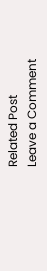Related Post
Leave a Comment